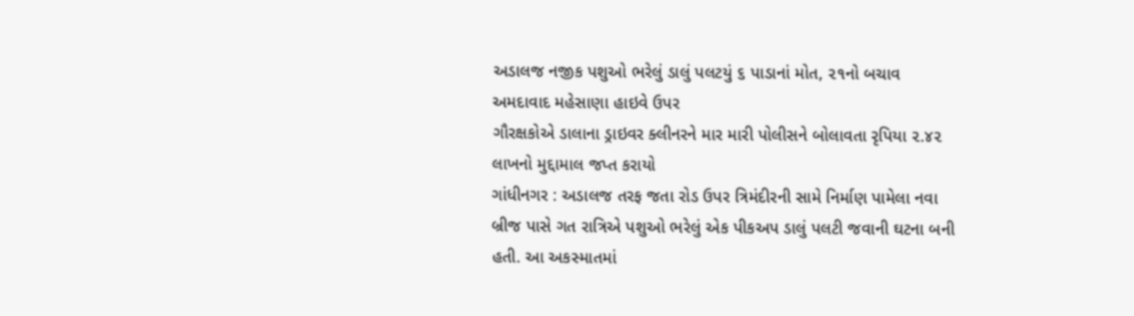અડાલજ નજીક પશુઓ ભરેલું ડાલું પલટયું ૬ પાડાનાં મોત, ૨૧નો બચાવ
અમદાવાદ મહેસાણા હાઇવે ઉપર
ગૌરક્ષકોએ ડાલાના ડ્રાઇવર ક્લીનરને માર મારી પોલીસને બોલાવતા રૃપિયા ૨.૪૨ લાખનો મુદ્દામાલ જપ્ત કરાયો
ગાંધીનગર : અડાલજ તરફ જતા રોડ ઉપર ત્રિમંદીરની સામે નિર્માણ પામેલા નવા બ્રીજ પાસે ગત રાત્રિએ પશુઓ ભરેલું એક પીકઅપ ડાલું પલટી જવાની ઘટના બની હતી. આ અકસ્માતમાં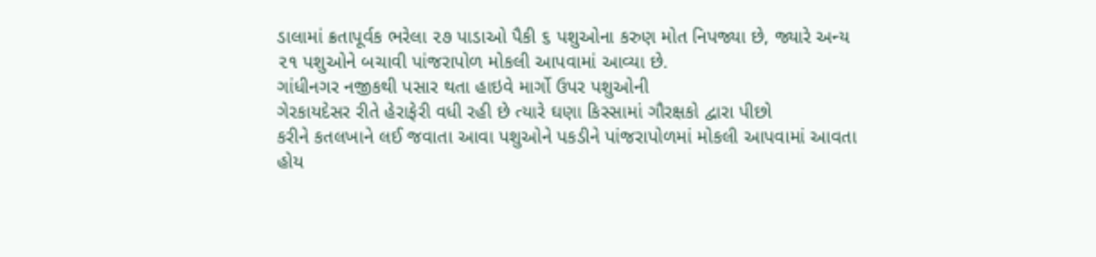ડાલામાં ક્રતાપૂર્વક ભરેલા ૨૭ પાડાઓ પૈકી ૬ પશુઓના કરુણ મોત નિપજ્યા છે, જ્યારે અન્ય ૨૧ પશુઓને બચાવી પાંજરાપોળ મોકલી આપવામાં આવ્યા છે.
ગાંધીનગર નજીકથી પસાર થતા હાઇવે માર્ગો ઉપર પશુઓની
ગેરકાયદેસર રીતે હેરાફેરી વધી રહી છે ત્યારે ઘણા કિસ્સામાં ગૌરક્ષકો દ્વારા પીછો
કરીને કતલખાને લઈ જવાતા આવા પશુઓને પકડીને પાંજરાપોળમાં મોકલી આપવામાં આવતા હોય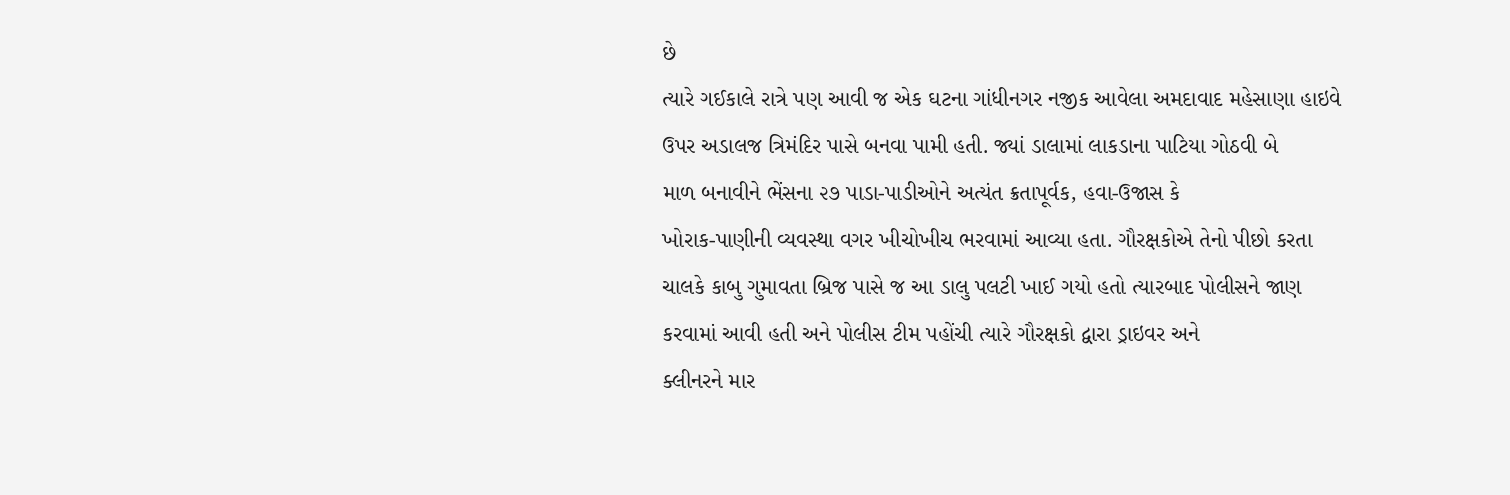છે
ત્યારે ગઈકાલે રાત્રે પણ આવી જ એક ઘટના ગાંધીનગર નજીક આવેલા અમદાવાદ મહેસાણા હાઇવે
ઉપર અડાલજ ત્રિમંદિર પાસે બનવા પામી હતી. જ્યાં ડાલામાં લાકડાના પાટિયા ગોઠવી બે
માળ બનાવીને ભેંસના ૨૭ પાડા-પાડીઓને અત્યંત ક્રતાપૂર્વક, હવા-ઉજાસ કે
ખોરાક-પાણીની વ્યવસ્થા વગર ખીચોખીચ ભરવામાં આવ્યા હતા. ગૌરક્ષકોએ તેનો પીછો કરતા
ચાલકે કાબુ ગુમાવતા બ્રિજ પાસે જ આ ડાલુ પલટી ખાઈ ગયો હતો ત્યારબાદ પોલીસને જાણ
કરવામાં આવી હતી અને પોલીસ ટીમ પહોંચી ત્યારે ગૌરક્ષકો દ્વારા ડ્રાઇવર અને
ક્લીનરને માર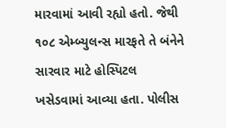મારવામાં આવી રહ્યો હતો. જેથી ૧૦૮ એમ્બ્યુલન્સ મારફતે તે બંનેને
સારવાર માટે હોસ્પિટલ ખસેડવામાં આવ્યા હતા. પોલીસ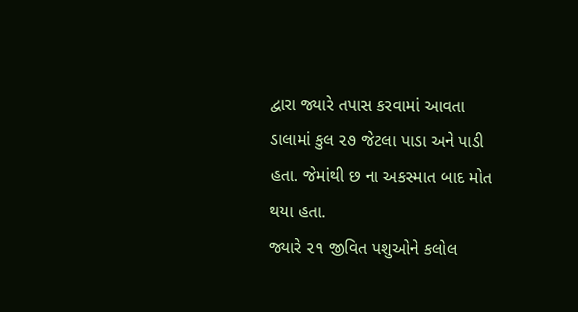દ્વારા જ્યારે તપાસ કરવામાં આવતા
ડાલામાં કુલ ૨૭ જેટલા પાડા અને પાડી હતા. જેમાંથી છ ના અકસ્માત બાદ મોત થયા હતા.
જ્યારે ૨૧ જીવિત પશુઓને કલોલ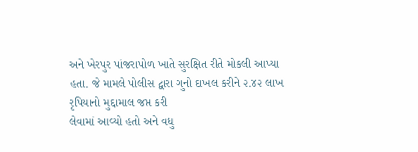અને ખેરપુર પાંજરાપોળ ખાતે સુરક્ષિત રીતે મોકલી આપ્યા
હતા. જે મામલે પોલીસ દ્વારા ગુનો દાખલ કરીને ૨.૪૨ લાખ રૃપિયાનો મુદ્દામાલ જપ્ત કરી
લેવામાં આવ્યો હતો અને વધુ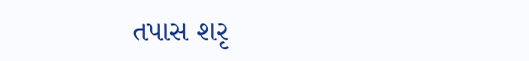તપાસ શરૃ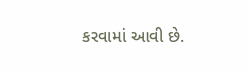કરવામાં આવી છે.